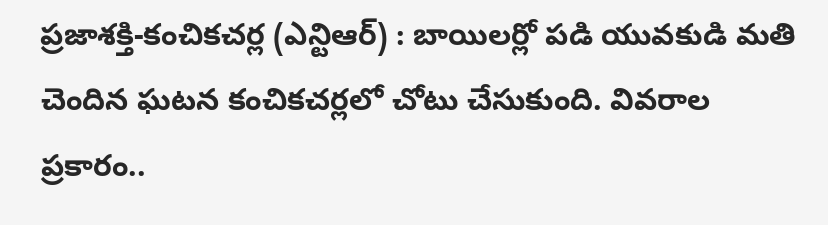ప్రజాశక్తి-కంచికచర్ల (ఎన్టిఆర్) : బాయిలర్లో పడి యువకుడి మతి చెందిన ఘటన కంచికచర్లలో చోటు చేసుకుంది. వివరాల ప్రకారం..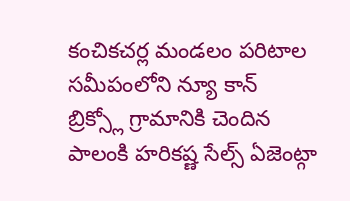కంచికచర్ల మండలం పరిటాల సమీపంలోని న్యూ కాన్ బ్రిక్స్లో గ్రామానికి చెందిన పాలంకి హరికష్ణ సేల్స్ ఏజెంట్గా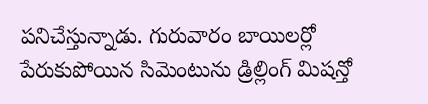పనిచేస్తున్నాడు. గురువారం బాయిలర్లో పేరుకుపోయిన సిమెంటును డ్రిల్లింగ్ మిషన్తో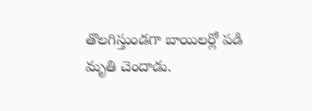తొలగిస్తుండగా బాయిలర్లో పడి మృతి చెందాడు.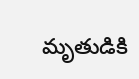మృతుడికి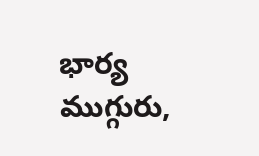భార్య ముగ్గురు,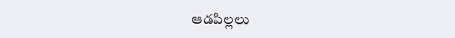ఆడపిల్లలు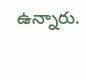ఉన్నారు.